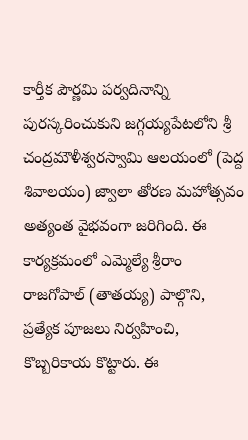కార్తీక పౌర్ణమి పర్వదినాన్ని పురస్కరించుకుని జగ్గయ్యపేటలోని శ్రీ చంద్రమౌళీశ్వరస్వామి ఆలయంలో (పెద్ద శివాలయం) జ్వాలా తోరణ మహోత్సవం అత్యంత వైభవంగా జరిగింది. ఈ కార్యక్రమంలో ఎమ్మెల్యే శ్రీరాం రాజగోపాల్ (తాతయ్య) పాల్గొని, ప్రత్యేక పూజలు నిర్వహించి, కొబ్బరికాయ కొట్టారు. ఈ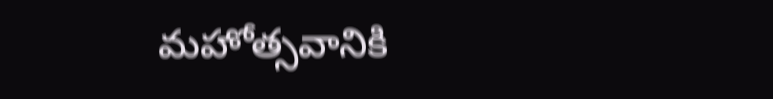మహోత్సవానికి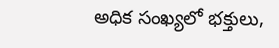అధిక సంఖ్యలో భక్తులు,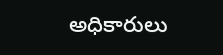అధికారులు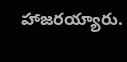హాజరయ్యారు.